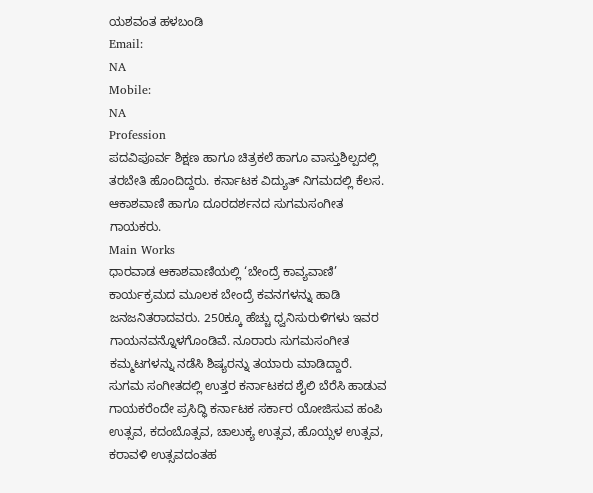ಯಶವಂತ ಹಳಬಂಡಿ
Email:
NA
Mobile:
NA
Profession
ಪದವಿಪೂರ್ವ ಶಿಕ್ಷಣ ಹಾಗೂ ಚಿತ್ರಕಲೆ ಹಾಗೂ ವಾಸ್ತುಶಿಲ್ಪದಲ್ಲಿ ತರಬೇತಿ ಹೊಂದಿದ್ದರು. ಕರ್ನಾಟಕ ವಿದ್ಯುತ್ ನಿಗಮದಲ್ಲಿ ಕೆಲಸ. ಆಕಾಶವಾಣಿ ಹಾಗೂ ದೂರದರ್ಶನದ ಸುಗಮಸಂಗೀತ ಗಾಯಕರು.
Main Works
ಧಾರವಾಡ ಆಕಾಶವಾಣಿಯಲ್ಲಿ ‘ಬೇಂದ್ರೆ ಕಾವ್ಯವಾಣಿ’ ಕಾರ್ಯಕ್ರಮದ ಮೂಲಕ ಬೇಂದ್ರೆ ಕವನಗಳನ್ನು ಹಾಡಿ ಜನಜನಿತರಾದವರು. 250ಕ್ಕೂ ಹೆಚ್ಚು ಧ್ವನಿಸುರುಳಿಗಳು ಇವರ ಗಾಯನವನ್ನೊಳಗೊಂಡಿವೆ. ನೂರಾರು ಸುಗಮಸಂಗೀತ ಕಮ್ಮಟಗಳನ್ನು ನಡೆಸಿ ಶಿಷ್ಯರನ್ನು ತಯಾರು ಮಾಡಿದ್ದಾರೆ. ಸುಗಮ ಸಂಗೀತದಲ್ಲಿ ಉತ್ತರ ಕರ್ನಾಟಕದ ಶೈಲಿ ಬೆರೆಸಿ ಹಾಡುವ ಗಾಯಕರೆಂದೇ ಪ್ರಸಿದ್ಧಿ ಕರ್ನಾಟಕ ಸರ್ಕಾರ ಯೋಜಿಸುವ ಹಂಪಿ ಉತ್ಸವ, ಕದಂಬೊತ್ಸವ, ಚಾಲುಕ್ಯ ಉತ್ಸವ, ಹೊಯ್ಸಳ ಉತ್ಸವ, ಕರಾವಳಿ ಉತ್ಸವದಂತಹ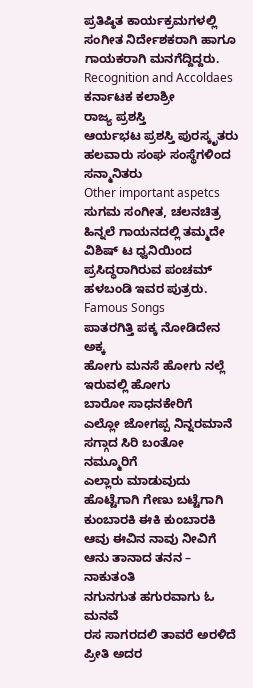ಪ್ರತಿಷ್ಠಿತ ಕಾರ್ಯಕ್ರಮಗಳಲ್ಲಿ ಸಂಗೀತ ನಿರ್ದೇಶಕರಾಗಿ ಹಾಗೂ ಗಾಯಕರಾಗಿ ಮನಗೆದ್ದಿದ್ದರು.
Recognition and Accoldaes
ಕರ್ನಾಟಕ ಕಲಾಶ್ರೀ
ರಾಜ್ಯ ಪ್ರಶಸ್ತಿ
ಆರ್ಯಭಟ ಪ್ರಶಸ್ತಿ ಪುರಸ್ಕೃತರು
ಹಲವಾರು ಸಂಘ ಸಂಸ್ಥೆಗಳಿಂದ ಸನ್ಮಾನಿತರು
Other important aspetcs
ಸುಗಮ ಸಂಗೀತ, ಚಲನಚಿತ್ರ ಹಿನ್ನಲೆ ಗಾಯನದಲ್ಲಿ ತಮ್ಮದೇ ವಿಶಿಷ್ ಟ ಧ್ವನಿಯಿಂದ ಪ್ರಸಿದ್ಧರಾಗಿರುವ ಪಂಚಮ್ ಹಳಬಂಡಿ ಇವರ ಪುತ್ರರು.
Famous Songs
ಪಾತರಗಿತ್ತಿ ಪಕ್ಕ ನೋಡಿದೇನ ಅಕ್ಕ
ಹೋಗು ಮನಸೆ ಹೋಗು ನಲ್ಲೆ ಇರುವಲ್ಲಿ ಹೋಗು
ಬಾರೋ ಸಾಧನಕೇರಿಗೆ
ಎಲ್ಲೋ ಜೋಗಪ್ಪ ನಿನ್ನರಮಾನೆ
ಸಗ್ಗಾದ ಸಿರಿ ಬಂತೋ ನಮ್ಮೂರಿಗೆ
ಎಲ್ಲಾರು ಮಾಡುವುದು ಹೊಟ್ಟೆಗಾಗಿ ಗೇಣು ಬಟ್ಟೆಗಾಗಿ
ಕುಂಬಾರಕಿ ಈಕಿ ಕುಂಬಾರಕಿ
ಆವು ಈವಿನ ನಾವು ನೀವಿಗೆ ಆನು ತಾನಾದ ತನನ – ನಾಕುತಂತಿ
ನಗುನಗುತ ಹಗುರವಾಗು ಓ ಮನವೆ
ರಸ ಸಾಗರದಲಿ ತಾವರೆ ಅರಳಿದೆ ಪ್ರೀತಿ ಅದರ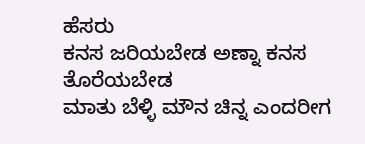ಹೆಸರು
ಕನಸ ಜರಿಯಬೇಡ ಅಣ್ನಾ ಕನಸ ತೊರೆಯಬೇಡ
ಮಾತು ಬೆಳ್ಳಿ ಮೌನ ಚಿನ್ನ ಎಂದರೀಗ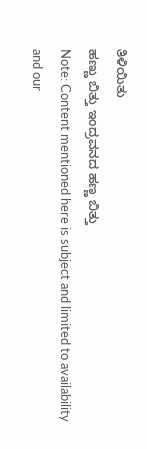ತಿಳಿಯಿತು
ಹಣ್ಣು ಬಿತ್ತು ಇಂದ್ರವನದ ಹಣ್ಣ ಬಿತ್ತು
Note: Content mentioned here is subject and limited to availability and our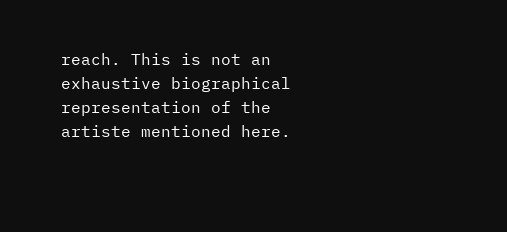reach. This is not an exhaustive biographical representation of the artiste mentioned here.